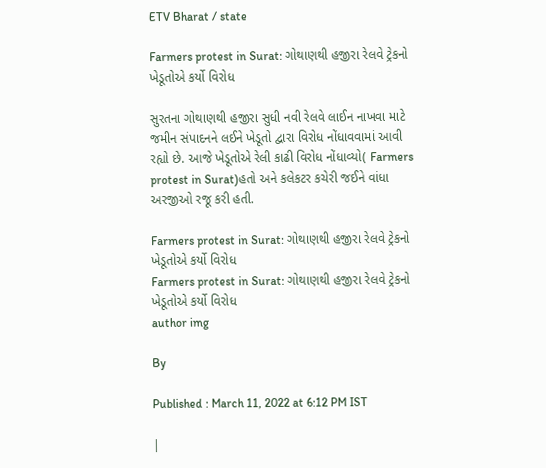ETV Bharat / state

Farmers protest in Surat: ગોથાણથી હજીરા રેલવે ટ્રેકનો ખેડૂતોએ કર્યો વિરોધ

સુરતના ગોથાણથી હજીરા સુધી નવી રેલવે લાઈન નાખવા માટે જમીન સંપાદનને લઈને ખેડૂતો દ્વારા વિરોધ નોંધાવવામાં આવી રહ્યો છે. આજે ખેડૂતોએ રેલી કાઢી વિરોધ નોંધાવ્યો( Farmers protest in Surat)હતો અને કલેકટર કચેરી જઈને વાંધા અરજીઓ રજૂ કરી હતી.

Farmers protest in Surat: ગોથાણથી હજીરા રેલવે ટ્રેકનો ખેડૂતોએ કર્યો વિરોધ
Farmers protest in Surat: ગોથાણથી હજીરા રેલવે ટ્રેકનો ખેડૂતોએ કર્યો વિરોધ
author img

By

Published : March 11, 2022 at 6:12 PM IST

|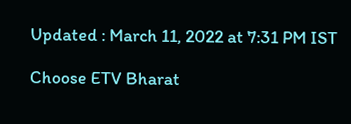Updated : March 11, 2022 at 7:31 PM IST

Choose ETV Bharat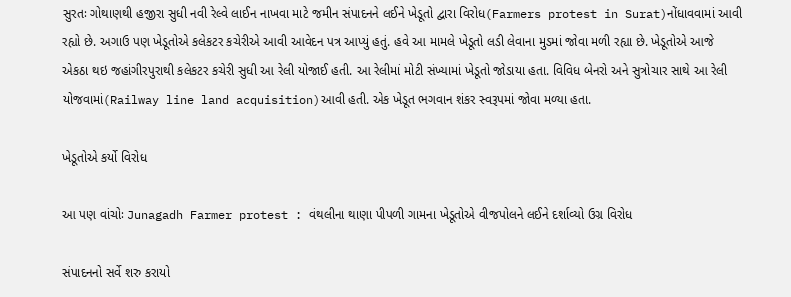સુરતઃ ગોથાણથી હજીરા સુધી નવી રેલ્વે લાઈન નાખવા માટે જમીન સંપાદનને લઈને ખેડૂતો દ્વારા વિરોધ(Farmers protest in Surat)નોંધાવવામાં આવી રહ્યો છે. અગાઉ પણ ખેડૂતોએ કલેકટર કચેરીએ આવી આવેદન પત્ર આપ્યું હતું. હવે આ મામલે ખેડૂતો લડી લેવાના મુડમાં જોવા મળી રહ્યા છે. ખેડૂતોએ આજે એકઠા થઇ જહાંગીરપુરાથી કલેકટર કચેરી સુધી આ રેલી યોજાઈ હતી. આ રેલીમાં મોટી સંખ્યામાં ખેડૂતો જોડાયા હતા. વિવિધ બેનરો અને સુત્રોચાર સાથે આ રેલી યોજવામાં(Railway line land acquisition)આવી હતી. એક ખેડૂત ભગવાન શંકર સ્વરૂપમાં જોવા મળ્યા હતા.

ખેડૂતોએ કર્યો વિરોધ

આ પણ વાંચોઃ Junagadh Farmer protest : વંથલીના થાણા પીપળી ગામના ખેડૂતોએ વીજપોલને લઈને દર્શાવ્યો ઉગ્ર વિરોધ

સંપાદનનો સર્વે શરુ કરાયો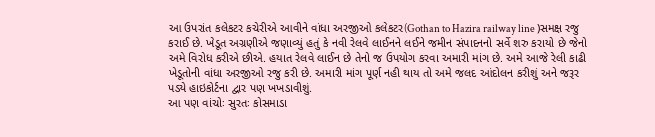આ ઉપરાંત કલેકટર કચેરીએ આવીને વાંધા અરજીઓ કલેકટર(Gothan to Hazira railway line )સમક્ષ રજુ કરાઈ છે. ખેડૂત અગ્રણીએ જણાવ્યું હતું કે નવી રેલવે લાઈનને લઈને જમીન સંપાદનનો સર્વે શરુ કરાયો છે જેનો અમે વિરોધ કરીએ છીએ. હયાત રેલવે લાઈન છે તેનો જ ઉપયોગ કરવા અમારી માંગ છે. અમે આજે રેલી કાઢી ખેડૂતોની વાંધા અરજીઓ રજુ કરી છે. અમારી માંગ પૂર્ણ નહી થાય તો અમે જલદ આંદોલન કરીશું અને જરૂર પડ્યે હાઇકોર્ટના દ્વાર પણ ખખડાવીશું.
આ પણ વાંચોઃ સુરતઃ કોસમાડા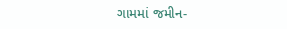ગામમાં જમીન-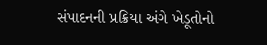સંપાદનની પ્રક્રિયા અંગે ખેડૂતોનો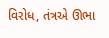વિરોધ, તંત્રએ ઊભા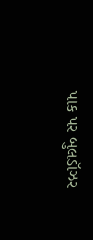પાક પર બુલડૉઝર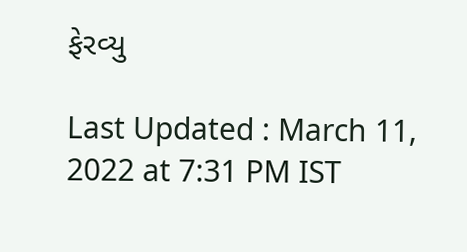ફેરવ્યુ

Last Updated : March 11, 2022 at 7:31 PM IST